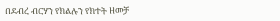በደብረ ብርሃን የክልሉን የክተት ዘመቻ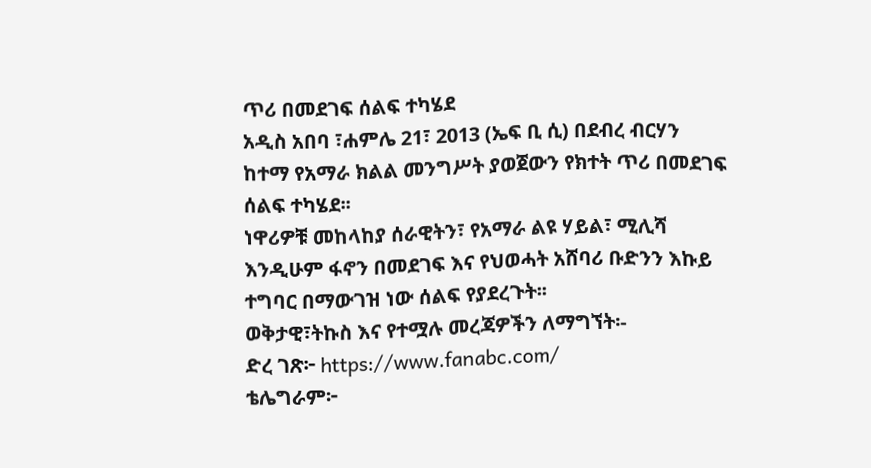ጥሪ በመደገፍ ሰልፍ ተካሄደ
አዲስ አበባ ፣ሐምሌ 21፣ 2013 (ኤፍ ቢ ሲ) በደብረ ብርሃን ከተማ የአማራ ክልል መንግሥት ያወጀውን የክተት ጥሪ በመደገፍ ሰልፍ ተካሄደ፡፡
ነዋሪዎቹ መከላከያ ሰራዊትን፣ የአማራ ልዩ ሃይል፣ ሚሊሻ እንዲሁም ፋኖን በመደገፍ እና የህወሓት አሸባሪ ቡድንን እኩይ ተግባር በማውገዝ ነው ሰልፍ የያደረጉት፡፡
ወቅታዊ፣ትኩስ እና የተሟሉ መረጃዎችን ለማግኘት፡-
ድረ ገጽ፦ https://www.fanabc.com/
ቴሌግራም፦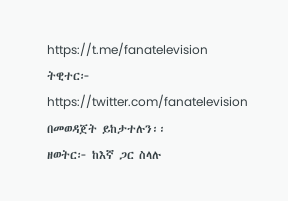https://t.me/fanatelevision
ትዊተር፦ https://twitter.com/fanatelevision በመወዳጀት ይከታተሉን፡፡
ዘወትር፦ ከእኛ ጋር ስላሉ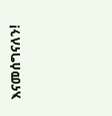እናመሰግናለን!